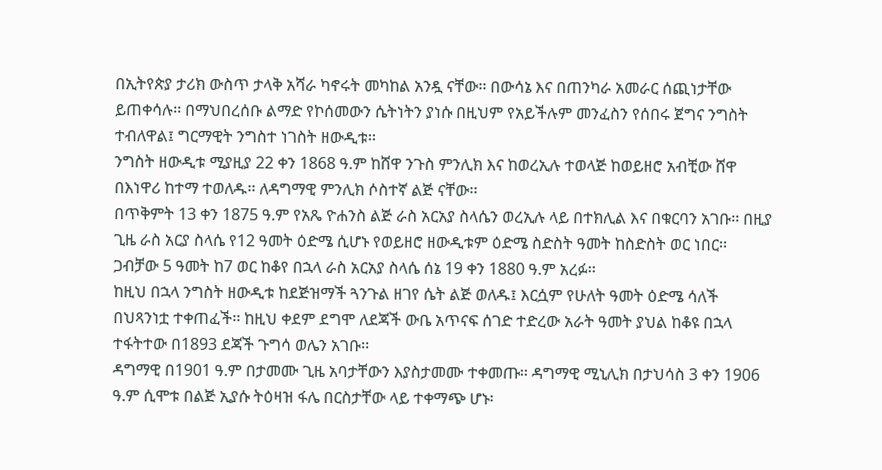በኢትየጵያ ታሪክ ውስጥ ታላቅ አሻራ ካኖሩት መካከል አንዷ ናቸው፡፡ በውሳኔ እና በጠንካራ አመራር ሰጪነታቸው ይጠቀሳሉ፡፡ በማህበረሰቡ ልማድ የኮሰመውን ሴትነትን ያነሱ በዚህም የአይችሉም መንፈስን የሰበሩ ጀግና ንግስት ተብለዋል፤ ግርማዊት ንግስተ ነገስት ዘውዲቱ፡፡
ንግስት ዘውዲቱ ሚያዚያ 22 ቀን 1868 ዓ.ም ከሸዋ ንጉስ ምንሊክ እና ከወረኢሉ ተወላጅ ከወይዘሮ አብቺው ሸዋ በእነዋሪ ከተማ ተወለዱ፡፡ ለዳግማዊ ምንሊክ ሶስተኛ ልጅ ናቸው፡፡
በጥቅምት 13 ቀን 1875 ዓ.ም የአጼ ዮሐንስ ልጅ ራስ አርአያ ስላሴን ወረኢሉ ላይ በተክሊል እና በቁርባን አገቡ፡፡ በዚያ ጊዜ ራስ አርያ ስላሴ የ12 ዓመት ዕድሜ ሲሆኑ የወይዘሮ ዘውዲቱም ዕድሜ ስድስት ዓመት ከስድስት ወር ነበር፡፡ ጋብቻው 5 ዓመት ከ7 ወር ከቆየ በኋላ ራስ አርአያ ስላሴ ሰኔ 19 ቀን 1880 ዓ.ም አረፉ፡፡
ከዚህ በኋላ ንግስት ዘውዲቱ ከደጅዝማች ጓንጉል ዘገየ ሴት ልጅ ወለዱ፤ እርሷም የሁለት ዓመት ዕድሜ ሳለች በህጻንነቷ ተቀጠፈች፡፡ ከዚህ ቀደም ደግሞ ለደጃች ውቤ አጥናፍ ሰገድ ተድረው አራት ዓመት ያህል ከቆዩ በኋላ ተፋትተው በ1893 ደጃች ጉግሳ ወሌን አገቡ፡፡
ዳግማዊ በ1901 ዓ.ም በታመሙ ጊዜ አባታቸውን እያስታመሙ ተቀመጡ፡፡ ዳግማዊ ሚኒሊክ በታህሳስ 3 ቀን 1906 ዓ.ም ሲሞቱ በልጅ ኢያሱ ትዕዛዝ ፋሌ በርስታቸው ላይ ተቀማጭ ሆኑ፡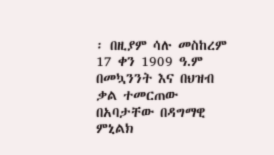፡ በዚያም ሳሉ መስከረም 17 ቀን 1909 ዓ.ም በመኳንንት እና በህዝብ ቃል ተመርጠው በአባታቸው በዳግማዊ ምኒልክ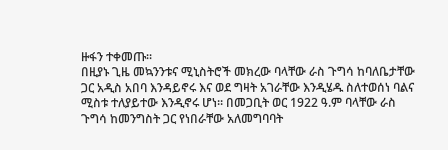ዙፋን ተቀመጡ፡፡
በዚያኑ ጊዜ መኳንንቱና ሚኒስትሮች መክረው ባላቸው ራስ ጉግሳ ከባለቤታቸው ጋር አዲስ አበባ እንዳይኖሩ እና ወደ ግዛት አገራቸው እንዲሄዱ ስለተወሰነ ባልና ሚስቱ ተለያይተው እንዲኖሩ ሆነ፡፡ በመጋቢት ወር 1922 ዓ.ም ባላቸው ራስ ጉግሳ ከመንግስት ጋር የነበራቸው አለመግባባት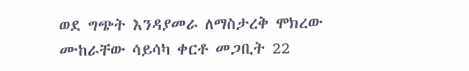ወደ ግጭት እንዳያመራ ለማስታረቅ ሞክረው ሙከራቸው ሳይሳካ ቀርቶ መጋቢት 22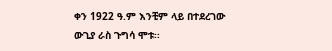ቀን 1922 ዓ.ም እንቺም ላይ በተደረገው ውጊያ ራስ ጉግሳ ሞቱ፡፡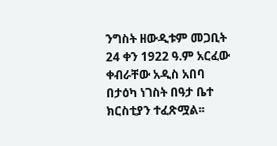ንግስት ዘውዲቱም መጋቢት 24 ቀን 1922 ዓ.ም አርፈው ቀብራቸው አዲስ አበባ በታዕካ ነገስት በዓታ ቤተ ክርስቲያን ተፈጽሟል፡፡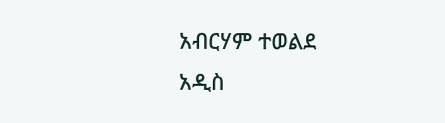አብርሃም ተወልደ
አዲስ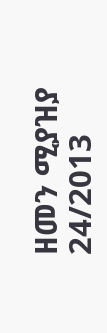ዘመን ሚያዝያ 24/2013